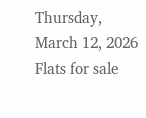Thursday, March 12, 2026
Flats for sale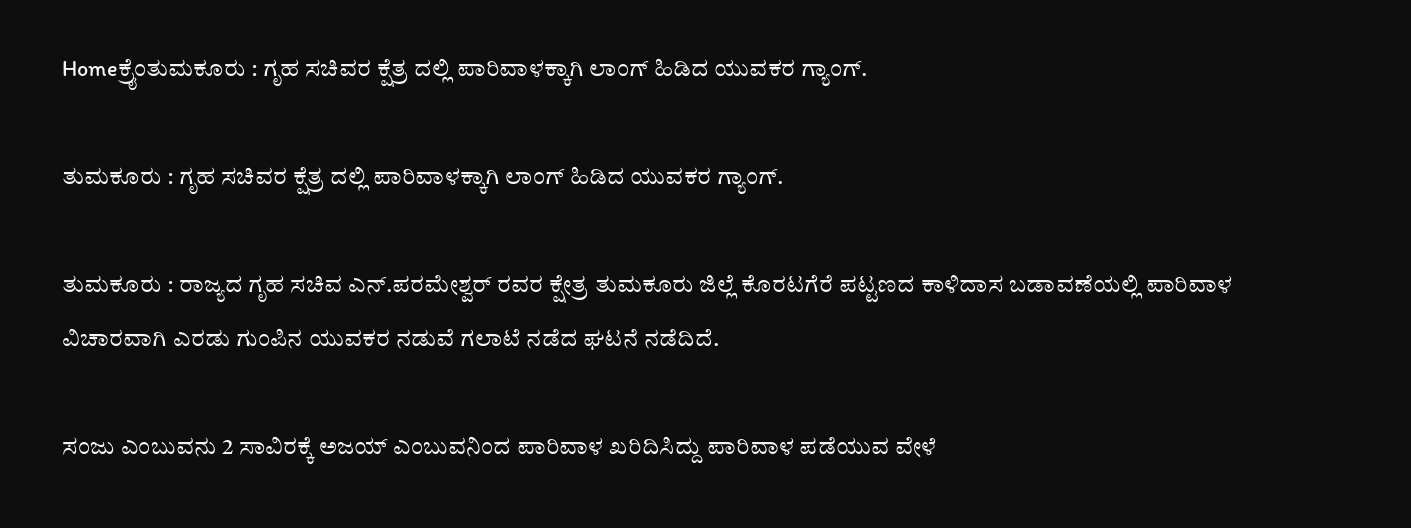Homeಕ್ರೈಂತುಮಕೂರು : ಗೃಹ ಸಚಿವರ ಕ್ಷೆತ್ರ ದಲ್ಲಿ ಪಾರಿವಾಳಕ್ಕಾಗಿ ಲಾಂಗ್ ಹಿಡಿದ ಯುವಕರ ಗ್ಯಾಂಗ್.

ತುಮಕೂರು : ಗೃಹ ಸಚಿವರ ಕ್ಷೆತ್ರ ದಲ್ಲಿ ಪಾರಿವಾಳಕ್ಕಾಗಿ ಲಾಂಗ್ ಹಿಡಿದ ಯುವಕರ ಗ್ಯಾಂಗ್.

ತುಮಕೂರು : ರಾಜ್ಯದ ಗೃಹ ಸಚಿವ ಎನ್.ಪರಮೇಶ್ವರ್ ರವರ ಕ್ಷೇತ್ರ ತುಮಕೂರು ಜಿಲ್ಲೆ ಕೊರಟಗೆರೆ ಪಟ್ಟಣದ ಕಾಳಿದಾಸ ಬಡಾವಣೆಯಲ್ಲಿ ಪಾರಿವಾಳ ವಿಚಾರವಾಗಿ ಎರಡು ಗುಂಪಿನ ಯುವಕರ ನಡುವೆ ಗಲಾಟೆ ನಡೆದ ಘಟನೆ ನಡೆದಿದೆ.

ಸಂಜು ಎಂಬುವನು 2 ಸಾವಿರಕ್ಕೆ ಅಜಯ್ ಎಂಬುವನಿಂದ ಪಾರಿವಾಳ ಖರಿದಿಸಿದ್ದು ಪಾರಿವಾಳ ಪಡೆಯುವ ವೇಳೆ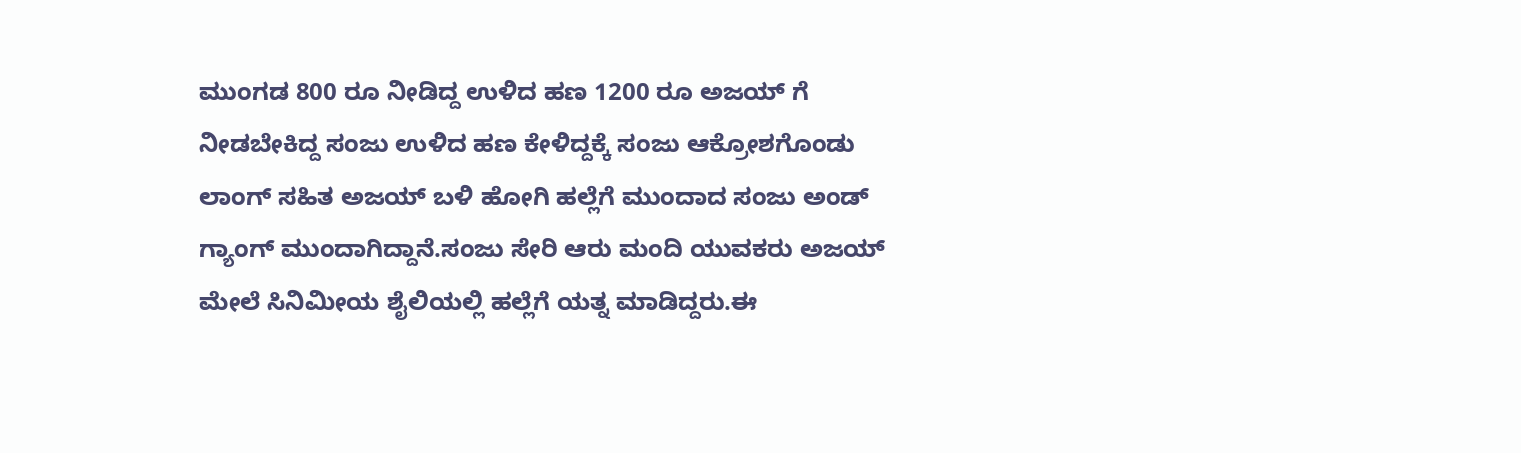ಮುಂಗಡ 800 ರೂ ನೀಡಿದ್ದ ಉಳಿದ ಹಣ 1200 ರೂ ಅಜಯ್ ಗೆ ನೀಡಬೇಕಿದ್ದ ಸಂಜು ಉಳಿದ ಹಣ ಕೇಳಿದ್ದಕ್ಕೆ ಸಂಜು ಆಕ್ರೋಶಗೊಂಡು
ಲಾಂಗ್ ಸಹಿತ ಅಜಯ್ ಬಳಿ ಹೋಗಿ ಹಲ್ಲೆಗೆ ಮುಂದಾದ ಸಂಜು ಅಂಡ್ ಗ್ಯಾಂಗ್ ಮುಂದಾಗಿದ್ದಾನೆ.ಸಂಜು ಸೇರಿ ಆರು ಮಂದಿ ಯುವಕರು ಅಜಯ್ ಮೇಲೆ ಸಿನಿಮೀಯ ಶೈಲಿಯಲ್ಲಿ ಹಲ್ಲೆಗೆ ಯತ್ನ ಮಾಡಿದ್ದರು.ಈ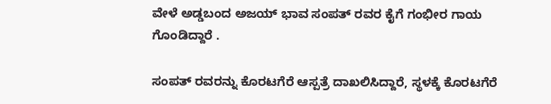ವೇಳೆ ಅಡ್ಡಬಂದ ಅಜಯ್ ಭಾವ ಸಂಪತ್ ರವರ ಕೈಗೆ ಗಂಭೀರ ಗಾಯ ಗೊಂಡಿದ್ದಾರೆ .

ಸಂಪತ್ ರವರನ್ನು ಕೊರಟಗೆರೆ ಆಸ್ಪತ್ರೆ ದಾಖಲಿಸಿದ್ದಾರೆ, ಸ್ಥಳಕ್ಕೆ ಕೊರಟಗೆರೆ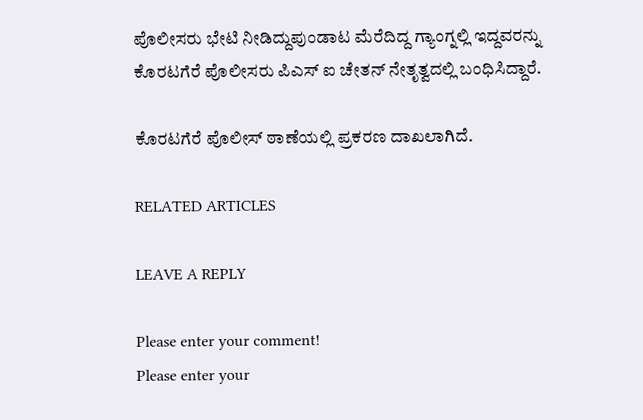ಪೊಲೀಸರು ಭೇಟಿ ನೀಡಿದ್ದುಪುಂಡಾಟ ಮೆರೆದಿದ್ದ ಗ್ಯಾಂಗ್ನಲ್ಲಿ ಇದ್ದವರನ್ನು ಕೊರಟಗೆರೆ ಪೊಲೀಸರು ಪಿಎಸ್ ಐ ಚೇತನ್ ನೇತೃತ್ವದಲ್ಲಿ ಬಂಧಿಸಿದ್ದಾರೆ.

ಕೊರಟಗೆರೆ ಪೊಲೀಸ್ ಠಾಣೆಯಲ್ಲಿ ಪ್ರಕರಣ ದಾಖಲಾಗಿದೆ.

RELATED ARTICLES

LEAVE A REPLY

Please enter your comment!
Please enter your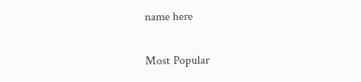name here

Most Popular